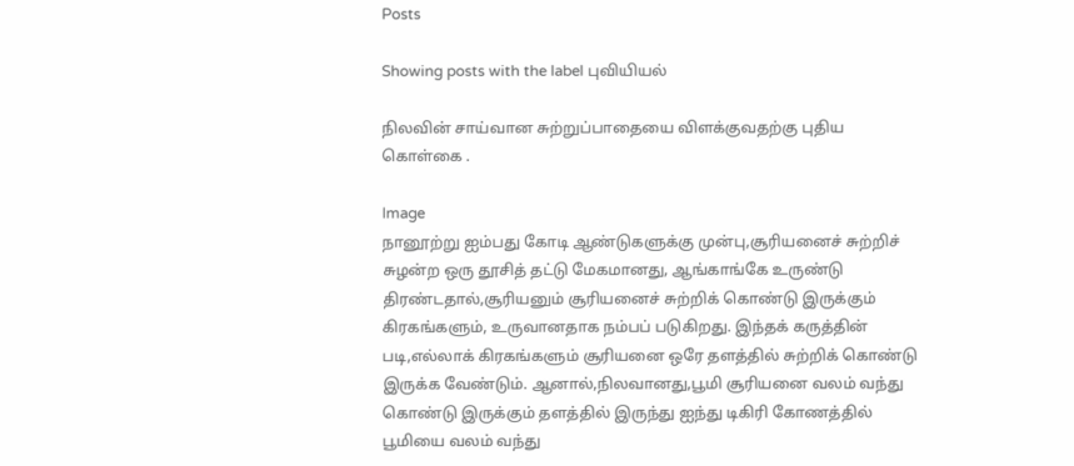Posts

Showing posts with the label புவியியல்

நிலவின் சாய்வான சுற்றுப்பாதையை விளக்குவதற்கு புதிய கொள்கை .

Image
நானூற்று ஐம்பது கோடி ஆண்டுகளுக்கு முன்பு,சூரியனைச் சுற்றிச் சுழன்ற ஒரு தூசித் தட்டு மேகமானது, ஆங்காங்கே உருண்டு திரண்டதால்,சூரியனும் சூரியனைச் சுற்றிக் கொண்டு இருக்கும் கிரகங்களும், உருவானதாக நம்பப் படுகிறது. இந்தக் கருத்தின் படி,எல்லாக் கிரகங்களும் சூரியனை ஒரே தளத்தில் சுற்றிக் கொண்டு இருக்க வேண்டும். ஆனால்,நிலவானது,பூமி சூரியனை வலம் வந்து கொண்டு இருக்கும் தளத்தில் இருந்து ஐந்து டிகிரி கோணத்தில் பூமியை வலம் வந்து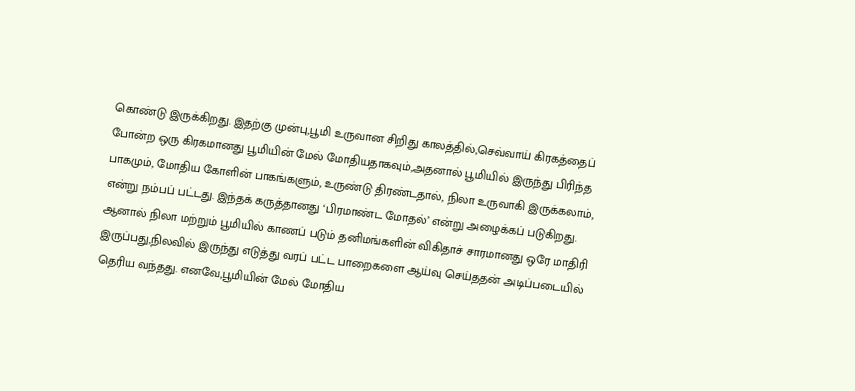கொண்டு இருக்கிறது. இதற்கு முன்பு,பூமி உருவான சிறிது காலத்தில்,செவ்வாய் கிரகத்தைப் போன்ற ஒரு கிரகமானது பூமியின் மேல் மோதியதாகவும்,அதனால் பூமியில் இருந்து பிரிந்த பாகமும், மோதிய கோளின் பாகங்களும், உருண்டு திரண்டதால், நிலா உருவாகி இருக்கலாம், என்று நம்பப் பட்டது. இந்தக் கருத்தானது ‘பிரமாண்ட மோதல்’ என்று அழைக்கப் படுகிறது. ஆனால் நிலா மற்றும் பூமியில் காணப் படும் தனிமங்களின் விகிதாச் சாரமானது ஒரே மாதிரி இருப்பது,நிலவில் இருந்து எடுத்து வரப் பட்ட பாறைகளை ஆய்வு செய்ததன் அடிப்படையில் தெரிய வந்தது. எனவே,பூமியின் மேல் மோதிய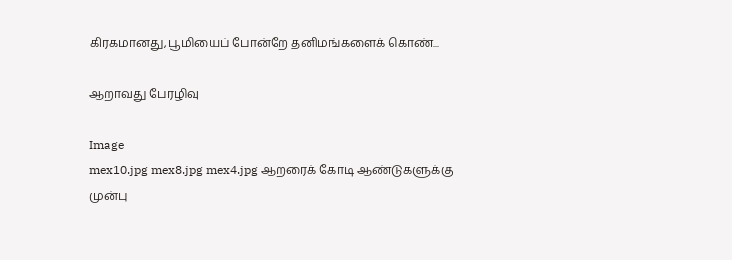கிரகமானது,பூமியைப் போன்றே தனிமங்களைக் கொண்...

ஆறாவது பேரழிவு

Image
mex10.jpg mex8.jpg mex4.jpg ஆறரைக் கோடி ஆண்டுகளுக்கு முன்பு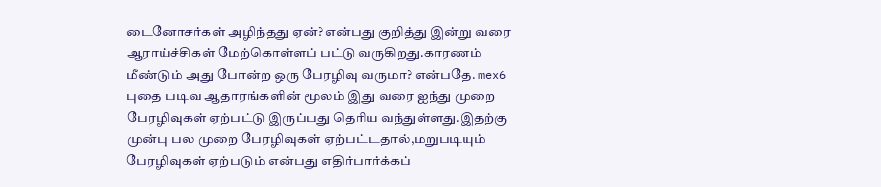டைனோசர்கள் அழிந்தது ஏன்? என்பது குறித்து இன்று வரை ஆராய்ச்சிகள் மேற்கொள்ளப் பட்டு வருகிறது.காரணம் மீண்டும் அது போன்ற ஒரு பேரழிவு வருமா? என்பதே. mex6 புதை படிவ ஆதாரங்களின் மூலம் இது வரை ஐந்து முறை பேரழிவுகள் ஏற்பட்டு இருப்பது தெரிய வந்துள்ளது.இதற்கு முன்பு பல முறை பேரழிவுகள் ஏற்பட்டதால்,மறுபடியும் பேரழிவுகள் ஏற்படும் என்பது எதிர்பார்க்கப்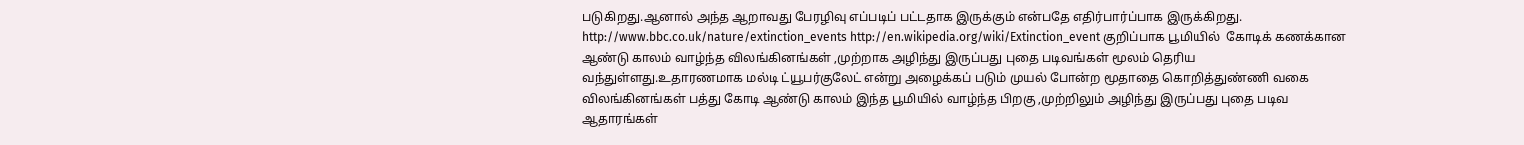படுகிறது.ஆனால் அந்த ஆறாவது பேரழிவு எப்படிப் பட்டதாக இருக்கும் என்பதே எதிர்பார்ப்பாக இருக்கிறது. http://www.bbc.co.uk/nature/extinction_events http://en.wikipedia.org/wiki/Extinction_event குறிப்பாக பூமியில்  கோடிக் கணக்கான ஆண்டு காலம் வாழ்ந்த விலங்கினங்கள் ,முற்றாக அழிந்து இருப்பது புதை படிவங்கள் மூலம் தெரிய வந்துள்ளது.உதாரணமாக மல்டி ட்யூபர்குலேட் என்று அழைக்கப் படும் முயல் போன்ற மூதாதை கொறித்துண்ணி வகை விலங்கினங்கள் பத்து கோடி ஆண்டு காலம் இந்த பூமியில் வாழ்ந்த பிறகு ,முற்றிலும் அழிந்து இருப்பது புதை படிவ ஆதாரங்கள்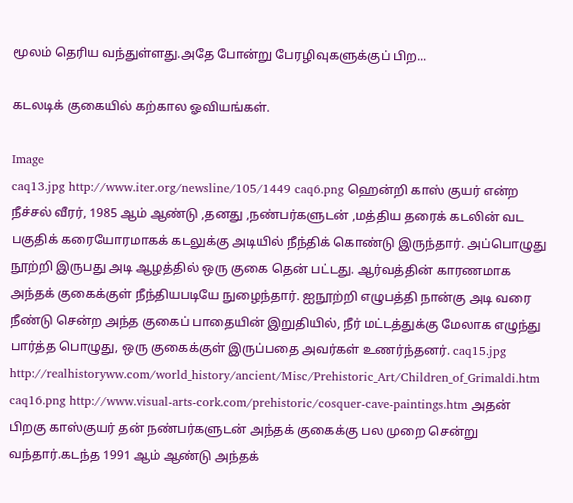மூலம் தெரிய வந்துள்ளது.அதே போன்று பேரழிவுகளுக்குப் பிற...

கடலடிக் குகையில் கற்கால ஓவியங்கள்.

Image
caq13.jpg http://www.iter.org/newsline/105/1449 caq6.png ஹென்றி காஸ் குயர் என்ற நீச்சல் வீரர், 1985 ஆம் ஆண்டு ,தனது ,நண்பர்களுடன் ,மத்திய தரைக் கடலின் வட பகுதிக் கரையோரமாகக் கடலுக்கு அடியில் நீந்திக் கொண்டு இருந்தார். அப்பொழுது நூற்றி இருபது அடி ஆழத்தில் ஒரு குகை தென் பட்டது. ஆர்வத்தின் காரணமாக அந்தக் குகைக்குள் நீந்தியபடியே நுழைந்தார். ஐநூற்றி எழுபத்தி நான்கு அடி வரை நீண்டு சென்ற அந்த குகைப் பாதையின் இறுதியில், நீர் மட்டத்துக்கு மேலாக எழுந்து பார்த்த பொழுது, ஒரு குகைக்குள் இருப்பதை அவர்கள் உணர்ந்தனர். caq15.jpg http://realhistoryww.com/world_history/ancient/Misc/Prehistoric_Art/Children_of_Grimaldi.htm caq16.png http://www.visual-arts-cork.com/prehistoric/cosquer-cave-paintings.htm அதன் பிறகு காஸ்குயர் தன் நண்பர்களுடன் அந்தக் குகைக்கு பல முறை சென்று வந்தார்.கடந்த 1991 ஆம் ஆண்டு அந்தக்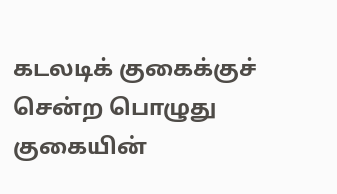கடலடிக் குகைக்குச் சென்ற பொழுது குகையின்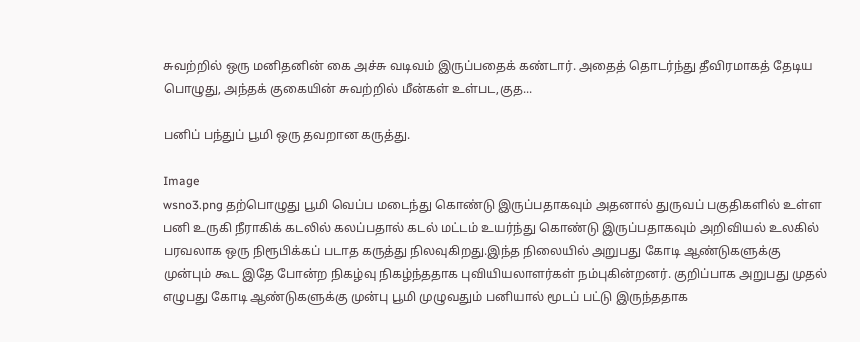சுவற்றில் ஒரு மனிதனின் கை அச்சு வடிவம் இருப்பதைக் கண்டார். அதைத் தொடர்ந்து தீவிரமாகத் தேடிய பொழுது, அந்தக் குகையின் சுவற்றில் மீன்கள் உள்பட,குத...

பனிப் பந்துப் பூமி ஒரு தவறான கருத்து.

Image
wsno3.png தற்பொழுது பூமி வெப்ப மடைந்து கொண்டு இருப்பதாகவும் அதனால் துருவப் பகுதிகளில் உள்ள பனி உருகி நீராகிக் கடலில் கலப்பதால் கடல் மட்டம் உயர்ந்து கொண்டு இருப்பதாகவும் அறிவியல் உலகில் பரவலாக ஒரு நிரூபிக்கப் படாத கருத்து நிலவுகிறது.இந்த நிலையில் அறுபது கோடி ஆண்டுகளுக்கு முன்பும் கூட இதே போன்ற நிகழ்வு நிகழ்ந்ததாக புவியியலாளர்கள் நம்புகின்றனர். குறிப்பாக அறுபது முதல் எழுபது கோடி ஆண்டுகளுக்கு முன்பு பூமி முழுவதும் பனியால் மூடப் பட்டு இருந்ததாக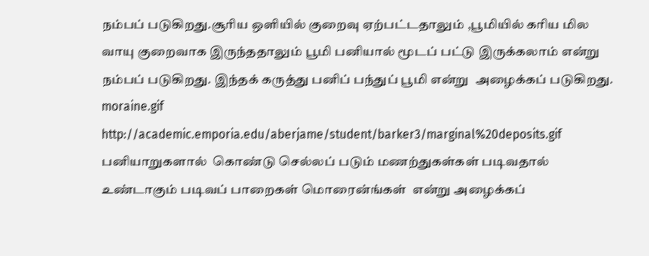நம்பப் படுகிறது.சூரிய ஒளியில் குறைவு ஏற்பட்டதாலும் ,பூமியில் கரிய மில வாயு குறைவாக இருந்ததாலும் பூமி பனியால் மூடப் பட்டு இருக்கலாம் என்று நம்பப் படுகிறது. இந்தக் கருத்து பனிப் பந்துப் பூமி என்று  அழைக்கப் படுகிறது. moraine.gif http://academic.emporia.edu/aberjame/student/barker3/marginal%20deposits.gif பனியாறுகளால்  கொண்டு செல்லப் படும் மணற்துகள்கள் படிவதால் உண்டாகும் படிவப் பாறைகள் மொரைன்ங்கள்  என்று அழைக்கப்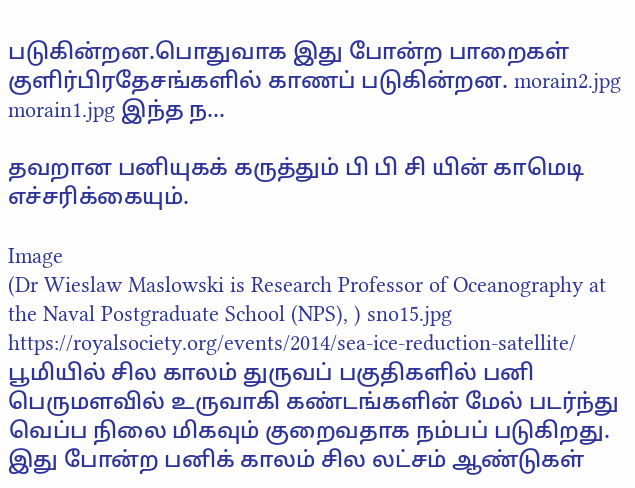படுகின்றன.பொதுவாக இது போன்ற பாறைகள் குளிர்பிரதேசங்களில் காணப் படுகின்றன. morain2.jpg morain1.jpg இந்த ந...

தவறான பனியுகக் கருத்தும் பி பி சி யின் காமெடி எச்சரிக்கையும்.

Image
(Dr Wieslaw Maslowski is Research Professor of Oceanography at the Naval Postgraduate School (NPS), ) sno15.jpg https://royalsociety.org/events/2014/sea-ice-reduction-satellite/ பூமியில் சில காலம் துருவப் பகுதிகளில் பனி பெருமளவில் உருவாகி கண்டங்களின் மேல் படர்ந்து வெப்ப நிலை மிகவும் குறைவதாக நம்பப் படுகிறது. இது போன்ற பனிக் காலம் சில லட்சம் ஆண்டுகள்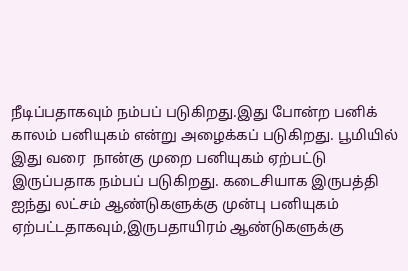நீடிப்பதாகவும் நம்பப் படுகிறது.இது போன்ற பனிக் காலம் பனியுகம் என்று அழைக்கப் படுகிறது. பூமியில் இது வரை  நான்கு முறை பனியுகம் ஏற்பட்டு இருப்பதாக நம்பப் படுகிறது. கடைசியாக இருபத்தி ஐந்து லட்சம் ஆண்டுகளுக்கு முன்பு பனியுகம் ஏற்பட்டதாகவும்,இருபதாயிரம் ஆண்டுகளுக்கு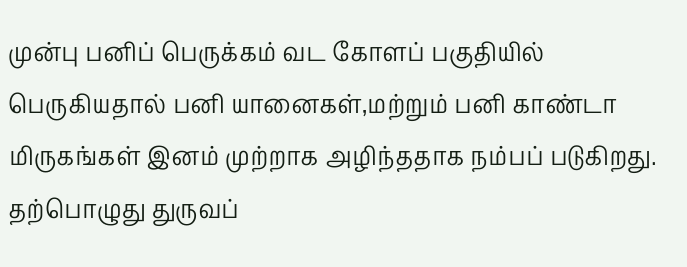முன்பு பனிப் பெருக்கம் வட கோளப் பகுதியில் பெருகியதால் பனி யானைகள்,மற்றும் பனி காண்டா மிருகங்கள் இனம் முற்றாக அழிந்ததாக நம்பப் படுகிறது. தற்பொழுது துருவப்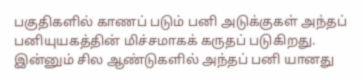பகுதிகளில் காணப் படும் பனி அடுக்குகள் அந்தப் பனியுயகத்தின் மிச்சமாகக் கருதப் படுகிறது. இன்னும் சில ஆண்டுகளில் அந்தப் பனி யானது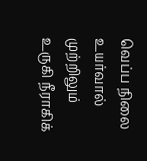வெப்ப நிலை உயர்வால் முற்றிலும் உருகி நீராகிக்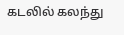கடலில் கலந்து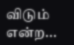விடும் என்ற...